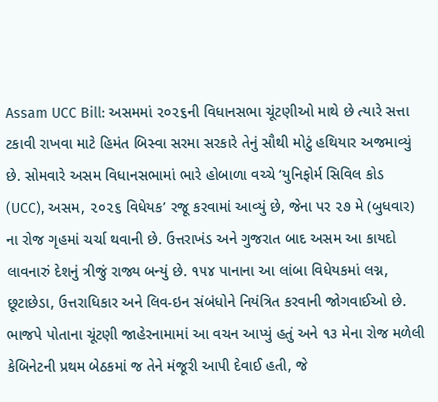Assam UCC Bill: અસમમાં ૨૦૨૬ની વિધાનસભા ચૂંટણીઓ માથે છે ત્યારે સત્તા ટકાવી રાખવા માટે હિમંત બિસ્વા સરમા સરકારે તેનું સૌથી મોટું હથિયાર અજમાવ્યું છે. સોમવારે અસમ વિધાનસભામાં ભારે હોબાળા વચ્ચે ‘યુનિફોર્મ સિવિલ કોડ (UCC), અસમ, ૨૦૨૬ વિધેયક’ રજૂ કરવામાં આવ્યું છે, જેના પર ૨૭ મે (બુધવાર) ના રોજ ગૃહમાં ચર્ચા થવાની છે. ઉત્તરાખંડ અને ગુજરાત બાદ અસમ આ કાયદો લાવનારું દેશનું ત્રીજું રાજ્ય બન્યું છે. ૧૫૪ પાનાના આ લાંબા વિધેયકમાં લગ્ન, છૂટાછેડા, ઉત્તરાધિકાર અને લિવ-ઇન સંબંધોને નિયંત્રિત કરવાની જોગવાઈઓ છે. ભાજપે પોતાના ચૂંટણી જાહેરનામામાં આ વચન આપ્યું હતું અને ૧૩ મેના રોજ મળેલી કેબિનેટની પ્રથમ બેઠકમાં જ તેને મંજૂરી આપી દેવાઈ હતી, જે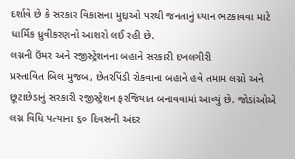દર્શાવે છે કે સરકાર વિકાસના મુદ્દાઓ પરથી જનતાનું ધ્યાન ભટકાવવા માટે ધાર્મિક ધ્રુવીકરણનો આશરો લઈ રહી છે.
લગ્નની ઉંમર અને રજીસ્ટ્રેશનના બહાને સરકારી દખલગીરી
પ્રસ્તાવિત બિલ મુજબ, છેતરપિંડી રોકવાના બહાને હવે તમામ લગ્નો અને છૂટાછેડાનું સરકારી રજીસ્ટ્રેશન ફરજિયાત બનાવવામાં આવ્યું છે. જોડાંઓએ લગ્ન વિધિ પત્યાના ૬૦ દિવસની અંદર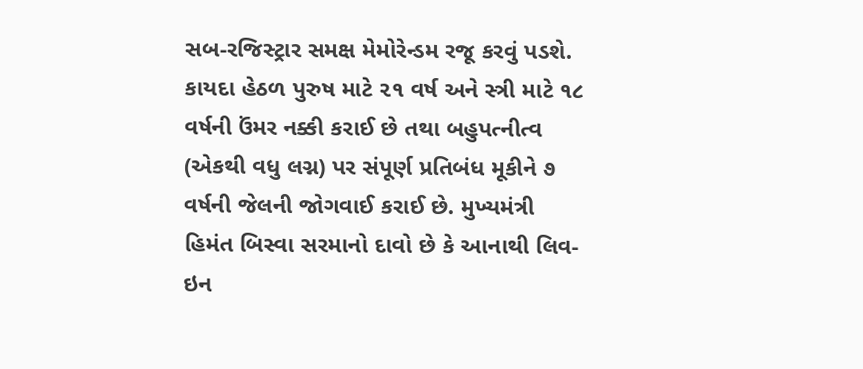સબ-રજિસ્ટ્રાર સમક્ષ મેમોરેન્ડમ રજૂ કરવું પડશે. કાયદા હેઠળ પુરુષ માટે ૨૧ વર્ષ અને સ્ત્રી માટે ૧૮ વર્ષની ઉંમર નક્કી કરાઈ છે તથા બહુપત્નીત્વ (એકથી વધુ લગ્ન) પર સંપૂર્ણ પ્રતિબંધ મૂકીને ૭ વર્ષની જેલની જોગવાઈ કરાઈ છે. મુખ્યમંત્રી હિમંત બિસ્વા સરમાનો દાવો છે કે આનાથી લિવ-ઇન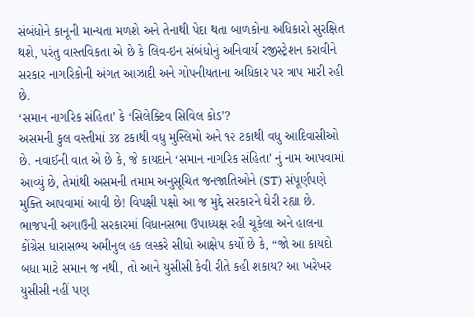સંબંધોને કાનૂની માન્યતા મળશે અને તેનાથી પેદા થતા બાળકોના અધિકારો સુરક્ષિત થશે, પરંતુ વાસ્તવિકતા એ છે કે લિવ-ઇન સંબંધોનું અનિવાર્ય રજીસ્ટ્રેશન કરાવીને સરકાર નાગરિકોની અંગત આઝાદી અને ગોપનીયતાના અધિકાર પર ત્રાપ મારી રહી છે.
‘સમાન નાગરિક સંહિતા’ કે ‘સિલેક્ટિવ સિવિલ કોડ’?
અસમની કુલ વસ્તીમાં ૩૪ ટકાથી વધુ મુસ્લિમો અને ૧૨ ટકાથી વધુ આદિવાસીઓ છે. નવાઈની વાત એ છે કે, જે કાયદાને ‘સમાન નાગરિક સંહિતા’ નું નામ આપવામાં આવ્યું છે, તેમાંથી અસમની તમામ અનુસૂચિત જનજાતિઓને (ST) સંપૂર્ણપણે મુક્તિ આપવામાં આવી છે! વિપક્ષી પક્ષો આ જ મુદ્દે સરકારને ઘેરી રહ્યા છે. ભાજપની અગાઉની સરકારમાં વિધાનસભા ઉપાધ્યક્ષ રહી ચૂકેલા અને હાલના કોંગ્રેસ ધારાસભ્ય અમીનુલ હક લસ્કરે સીધો આક્ષેપ કર્યો છે કે, “જો આ કાયદો બધા માટે સમાન જ નથી, તો આને યુસીસી કેવી રીતે કહી શકાય? આ ખરેખર યુસીસી નહીં પણ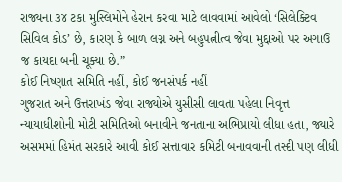રાજ્યના ૩૪ ટકા મુસ્લિમોને હેરાન કરવા માટે લાવવામાં આવેલો ‘સિલેક્ટિવ સિવિલ કોડ’ છે, કારણ કે બાળ લગ્ન અને બહુપત્નીત્વ જેવા મુદ્દાઓ પર અગાઉ જ કાયદા બની ચૂક્યા છે.”
કોઈ નિષ્ણાત સમિતિ નહીં, કોઈ જનસંપર્ક નહીં
ગુજરાત અને ઉત્તરાખંડ જેવા રાજ્યોએ યુસીસી લાવતા પહેલા નિવૃત્ત ન્યાયાધીશોની મોટી સમિતિઓ બનાવીને જનતાના અભિપ્રાયો લીધા હતા, જ્યારે અસમમાં હિમંત સરકારે આવી કોઈ સત્તાવાર કમિટી બનાવવાની તસ્દી પણ લીધી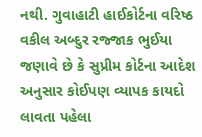નથી. ગુવાહાટી હાઈકોર્ટના વરિષ્ઠ વકીલ અબ્દુર રજ્જાક ભુઈયા જણાવે છે કે સુપ્રીમ કોર્ટના આદેશ અનુસાર કોઈપણ વ્યાપક કાયદો લાવતા પહેલા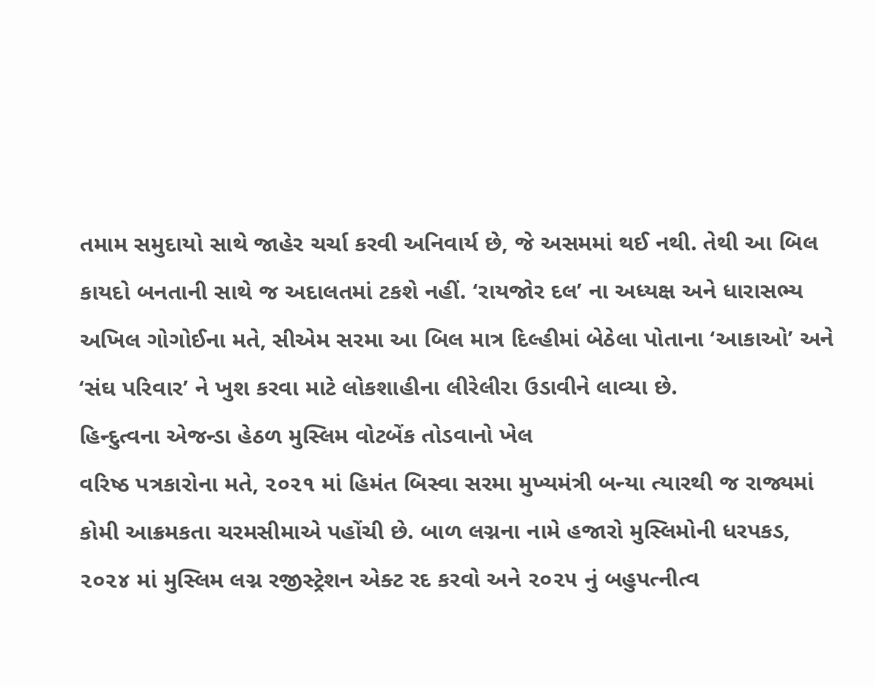તમામ સમુદાયો સાથે જાહેર ચર્ચા કરવી અનિવાર્ય છે, જે અસમમાં થઈ નથી. તેથી આ બિલ કાયદો બનતાની સાથે જ અદાલતમાં ટકશે નહીં. ‘રાયજોર દલ’ ના અધ્યક્ષ અને ધારાસભ્ય અખિલ ગોગોઈના મતે, સીએમ સરમા આ બિલ માત્ર દિલ્હીમાં બેઠેલા પોતાના ‘આકાઓ’ અને ‘સંઘ પરિવાર’ ને ખુશ કરવા માટે લોકશાહીના લીરેલીરા ઉડાવીને લાવ્યા છે.
હિન્દુત્વના એજન્ડા હેઠળ મુસ્લિમ વોટબેંક તોડવાનો ખેલ
વરિષ્ઠ પત્રકારોના મતે, ૨૦૨૧ માં હિમંત બિસ્વા સરમા મુખ્યમંત્રી બન્યા ત્યારથી જ રાજ્યમાં કોમી આક્રમકતા ચરમસીમાએ પહોંચી છે. બાળ લગ્નના નામે હજારો મુસ્લિમોની ધરપકડ, ૨૦૨૪ માં મુસ્લિમ લગ્ન રજીસ્ટ્રેશન એક્ટ રદ કરવો અને ૨૦૨૫ નું બહુપત્નીત્વ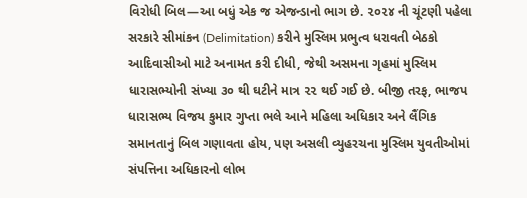વિરોધી બિલ—આ બધું એક જ એજન્ડાનો ભાગ છે. ૨૦૨૪ ની ચૂંટણી પહેલા સરકારે સીમાંકન (Delimitation) કરીને મુસ્લિમ પ્રભુત્વ ધરાવતી બેઠકો આદિવાસીઓ માટે અનામત કરી દીધી, જેથી અસમના ગૃહમાં મુસ્લિમ ધારાસભ્યોની સંખ્યા ૩૦ થી ઘટીને માત્ર ૨૨ થઈ ગઈ છે. બીજી તરફ, ભાજપ ધારાસભ્ય વિજય કુમાર ગુપ્તા ભલે આને મહિલા અધિકાર અને લૈંગિક સમાનતાનું બિલ ગણાવતા હોય, પણ અસલી વ્યુહરચના મુસ્લિમ યુવતીઓમાં સંપત્તિના અધિકારનો લોભ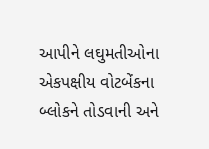આપીને લઘુમતીઓના એકપક્ષીય વોટબેંકના બ્લોકને તોડવાની અને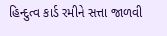હિન્દુત્વ કાર્ડ રમીને સત્તા જાળવી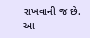રાખવાની જ છે.
આ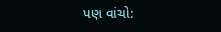પણ વાંચો: